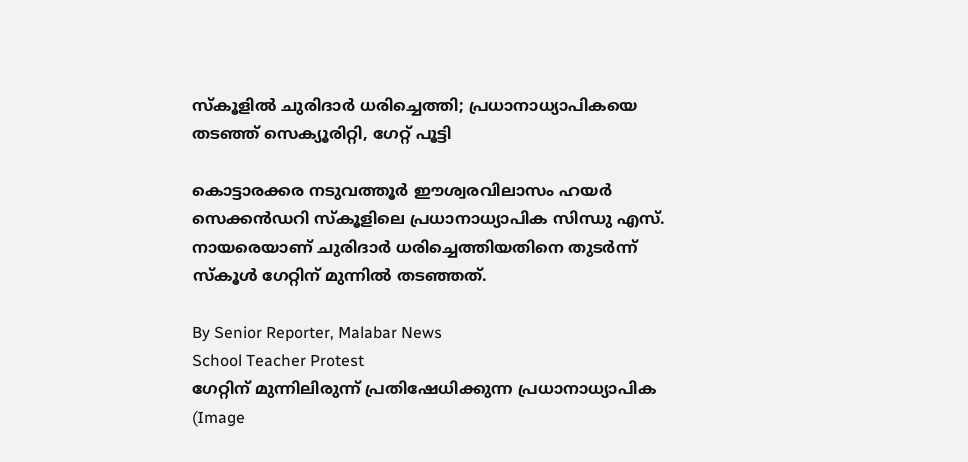സ്‌കൂളിൽ ചുരിദാർ ധരിച്ചെത്തി; പ്രധാനാധ്യാപികയെ തടഞ്ഞ് സെക്യൂരിറ്റി, ഗേറ്റ് പൂട്ടി

കൊട്ടാരക്കര നടുവത്തൂർ ഈശ്വരവിലാസം ഹയർ സെക്കൻഡറി സ്‌കൂളിലെ പ്രധാനാധ്യാപിക സിന്ധു എസ്. നായരെയാണ് ചുരിദാർ ധരിച്ചെത്തിയതിനെ തുടർന്ന് സ്‌കൂൾ ഗേറ്റിന് മുന്നിൽ തടഞ്ഞത്.

By Senior Reporter, Malabar News
School Teacher Protest
ഗേറ്റിന് മുന്നിലിരുന്ന് പ്രതിഷേധിക്കുന്ന പ്രധാനാധ്യാപിക (Image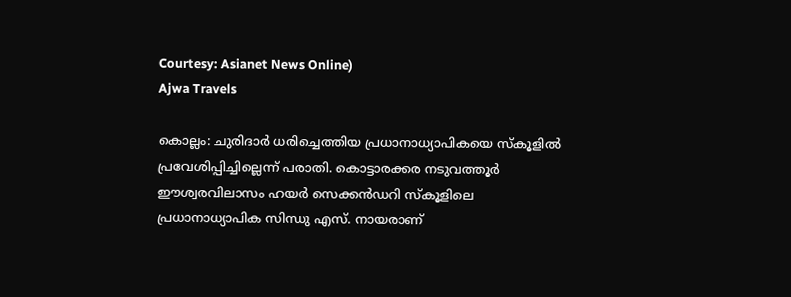Courtesy: Asianet News Online)
Ajwa Travels

കൊല്ലം: ചുരിദാർ ധരിച്ചെത്തിയ പ്രധാനാധ്യാപികയെ സ്‌കൂളിൽ പ്രവേശിപ്പിച്ചില്ലെന്ന് പരാതി. കൊട്ടാരക്കര നടുവത്തൂർ ഈശ്വരവിലാസം ഹയർ സെക്കൻഡറി സ്‌കൂളിലെ പ്രധാനാധ്യാപിക സിന്ധു എസ്. നായരാണ്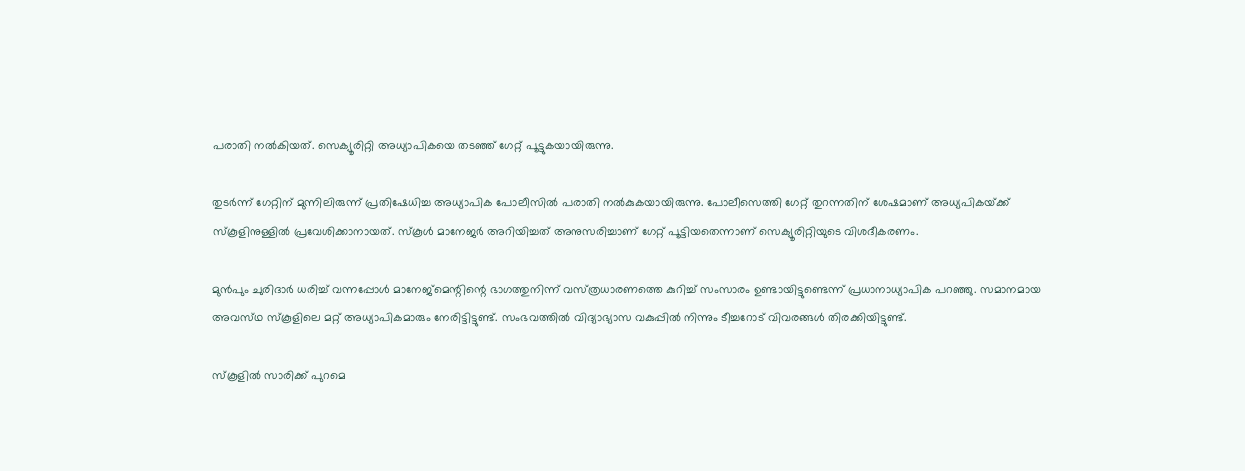പരാതി നൽകിയത്. സെക്യൂരിറ്റി അധ്യാപികയെ തടഞ്ഞ് ഗേറ്റ് പൂട്ടുകയായിരുന്നു.

തുടർന്ന് ഗേറ്റിന് മുന്നിലിരുന്ന് പ്രതിഷേധിച്ച അധ്യാപിക പോലീസിൽ പരാതി നൽകുകയായിരുന്നു. പോലീസെത്തി ഗേറ്റ് തുറന്നതിന് ശേഷമാണ് അധ്യപികയ്‌ക്ക് സ്‌കൂളിനുള്ളിൽ പ്രവേശിക്കാനായത്. സ്‌കൂൾ മാനേജർ അറിയിച്ചത് അനുസരിച്ചാണ് ഗേറ്റ് പൂട്ടിയതെന്നാണ് സെക്യൂരിറ്റിയുടെ വിശദീകരണം.

മുൻപും ചുരിദാർ ധരിച്ച് വന്നപ്പോൾ മാനേജ്മെന്റിന്റെ ഭാഗത്തുനിന്ന് വസ്‌ത്രധാരണത്തെ കുറിച്ച് സംസാരം ഉണ്ടായിട്ടുണ്ടെന്ന് പ്രധാനാധ്യാപിക പറഞ്ഞു. സമാനമായ അവസ്‌ഥ സ്‌കൂളിലെ മറ്റ് അധ്യാപികമാരും നേരിട്ടിട്ടുണ്ട്. സംഭവത്തിൽ വിദ്യാഭ്യാസ വകുപ്പിൽ നിന്നും ടീച്ചറോട് വിവരങ്ങൾ തിരക്കിയിട്ടുണ്ട്.

സ്‌കൂളിൽ സാരിക്ക് പുറമെ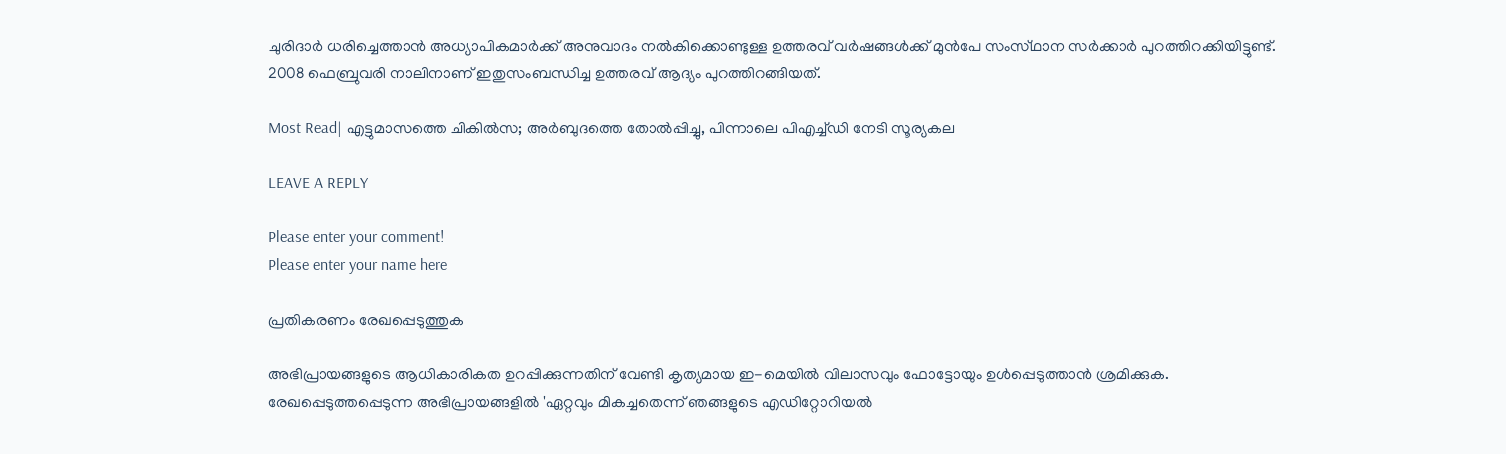ചുരിദാർ ധരിച്ചെത്താൻ അധ്യാപികമാർക്ക് അനുവാദം നൽകിക്കൊണ്ടുള്ള ഉത്തരവ് വർഷങ്ങൾക്ക് മുൻപേ സംസ്‌ഥാന സർക്കാർ പുറത്തിറക്കിയിട്ടുണ്ട്. 2008 ഫെബ്രുവരി നാലിനാണ് ഇതുസംബന്ധിച്ച ഉത്തരവ് ആദ്യം പുറത്തിറങ്ങിയത്.

Most Read| എട്ടുമാസത്തെ ചികിൽസ; അർബുദത്തെ തോൽപ്പിച്ചു, പിന്നാലെ പിഎച്ച്ഡി നേടി സൂര്യകല

LEAVE A REPLY

Please enter your comment!
Please enter your name here

പ്രതികരണം രേഖപ്പെടുത്തുക

അഭിപ്രായങ്ങളുടെ ആധികാരികത ഉറപ്പിക്കുന്നതിന് വേണ്ടി കൃത്യമായ ഇ-മെയിൽ വിലാസവും ഫോട്ടോയും ഉൾപ്പെടുത്താൻ ശ്രമിക്കുക. രേഖപ്പെടുത്തപ്പെടുന്ന അഭിപ്രായങ്ങളിൽ 'ഏറ്റവും മികച്ചതെന്ന് ഞങ്ങളുടെ എഡിറ്റോറിയൽ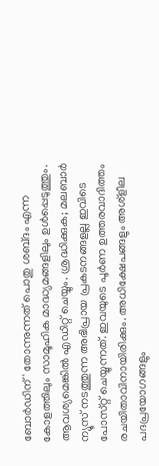ബോർഡിന്' തോന്നുന്നത് പൊതു ശബ്‌ദം എന്ന കോളത്തിലും സാമൂഹിക മാദ്ധ്യമങ്ങളിലും ഉൾപ്പെടുത്തും. ആവശ്യമെങ്കിൽ എഡിറ്റ് ചെയ്യും. ശ്രദ്ധിക്കുക; മലബാർ ന്യൂസ് നടത്തുന്ന അഭിപ്രായ പ്രകടനങ്ങളല്ല ഇവിടെ പോസ്‌റ്റ് ചെയ്യുന്നത്. ഇവയുടെ പൂർണ ഉത്തരവാദിത്തം രചയിതാവിനായിരിക്കും. അധിക്ഷേപങ്ങളും അശ്‌ളീല പദപ്രയോഗങ്ങളും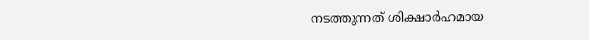നടത്തുന്നത് ശിക്ഷാർഹമായ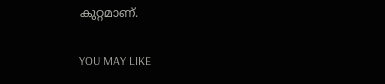കുറ്റമാണ്.

YOU MAY LIKE